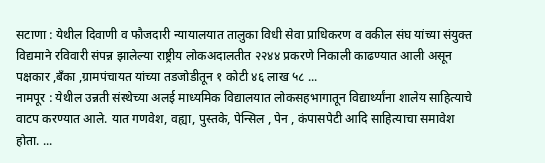सटाणा : येथील दिवाणी व फौजदारी न्यायालयात तालुका विधी सेवा प्राधिकरण व वकील संघ यांच्या संयुक्त विद्यमाने रविवारी संपन्न झालेल्या राष्ट्रीय लोकअदालतीत २२४४ प्रकरणे निकाली काढण्यात आली असून पक्षकार ,बँका ,ग्रामपंचायत यांच्या तडजोडीतून १ कोटी ४६ लाख ५८ ...
नामपूर : येथील उन्नती संस्थेच्या अलई माध्यमिक विद्यालयात लोकसहभागातून विद्यार्थ्यांना शालेय साहित्याचे वाटप करण्यात आले. यात गणवेश, वह्या, पुस्तके, पेन्सिल , पेन , कंपासपेटी आदि साहित्याचा समावेश होता. ...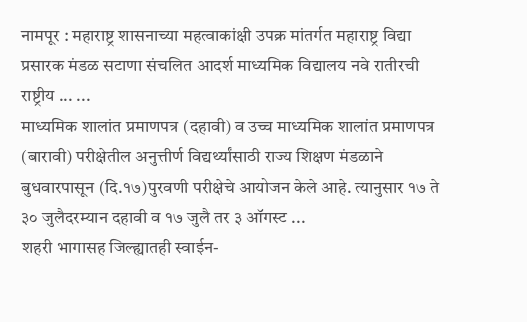नामपूर : महाराष्ट्र शासनाच्या महत्वाकांक्षी उपक्र मांतर्गत महाराष्ट्र विद्या प्रसारक मंडळ सटाणा संचलित आदर्श माध्यमिक विद्यालय नवे रातीरची राष्ट्रीय ... ...
माध्यमिक शालांत प्रमाणपत्र (दहावी) व उच्च माध्यमिक शालांत प्रमाणपत्र (बारावी) परीक्षेतील अनुत्तीर्ण विद्यर्थ्यांसाठी राज्य शिक्षण मंडळाने बुधवारपासून (दि.१७)पुरवणी परीक्षेचे आयोजन केले आहे. त्यानुसार १७ ते ३० जुलैदरम्यान दहावी व १७ जुलै तर ३ ऑगस्ट ...
शहरी भागासह जिल्ह्यातही स्वाईन-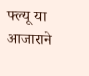फ्ल्यू या आजाराने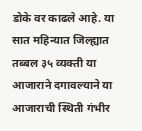डोके वर काढले आहे. या सात महिन्यात जिल्ह्यात तब्बल ३५ व्यक्ती या आजाराने दगावल्याने या आजाराची स्थिती गंभीर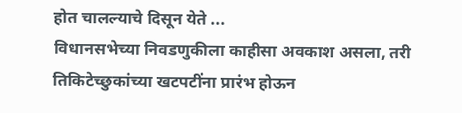होत चालल्याचे दिसून येते ...
विधानसभेच्या निवडणुकीला काहीसा अवकाश असला, तरी तिकिटेच्छुकांच्या खटपटींना प्रारंभ होऊन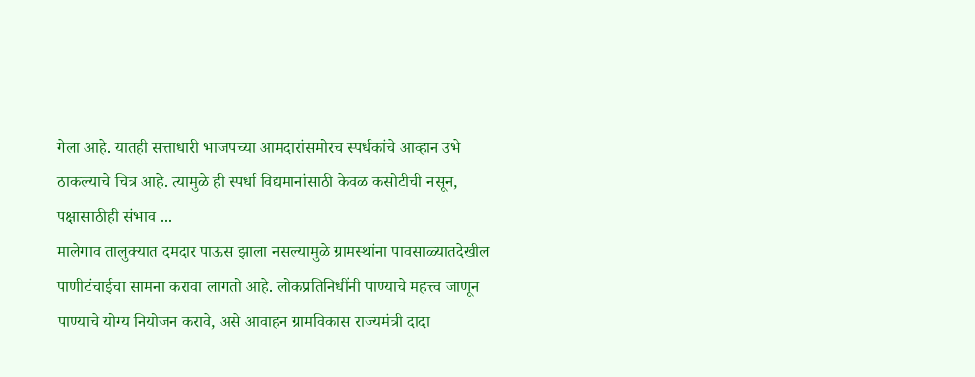गेला आहे. यातही सत्ताधारी भाजपच्या आमदारांसमोरच स्पर्धकांचे आव्हान उभे ठाकल्याचे चित्र आहे. त्यामुळे ही स्पर्धा विद्यमानांसाठी केवळ कसोटीची नसून, पक्षासाठीही संभाव ...
मालेगाव तालुक्यात दमदार पाऊस झाला नसल्यामुळे ग्रामस्थांना पावसाळ्यातदेखील पाणीटंचाईचा सामना करावा लागतो आहे. लोकप्रतिनिधींनी पाण्याचे महत्त्व जाणून पाण्याचे योग्य नियोजन करावे, असे आवाहन ग्रामविकास राज्यमंत्री दादा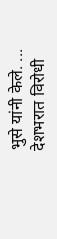भुसे यांनी केले. ...
देशभरात विरोधी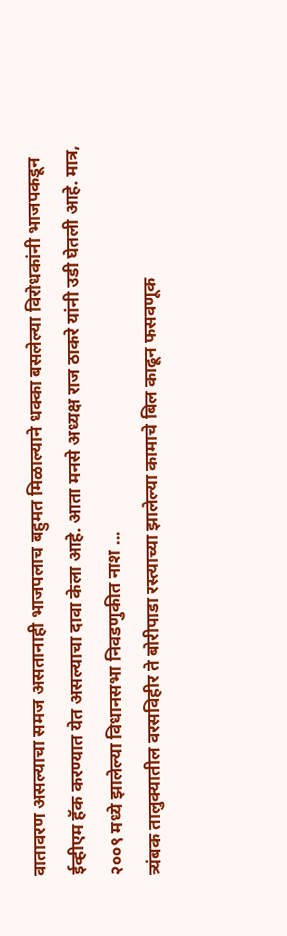वातावरण असल्याचा समज असतानाही भाजपलाच बहुमत मिळाल्याने धक्का बसलेल्या विरोधकांनी भाजपकडून ईव्हीएम हॅक करण्यात येत असल्याचा दावा केला आहे. आता मनसे अध्यक्ष राज ठाकरे यांनी उडी घेतली आहे. मात्र, २००९ मध्ये झालेल्या विधानसभा निवडणुकीत नाश ...
त्र्यंबक तालुक्यातील वरसविहीर ते बोरीपाडा रस्त्याच्या झालेल्या कामाचे बिल काढून फसवणूक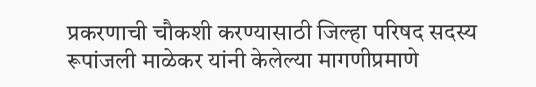प्रकरणाची चौकशी करण्यासाठी जिल्हा परिषद सदस्य रूपांजली माळेकर यांनी केलेल्या मागणीप्रमाणे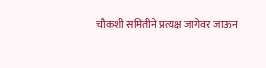चौकशी समितीने प्रत्यक्ष जागेवर जाऊन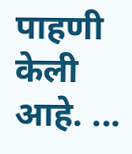पाहणी केली आहे. ...